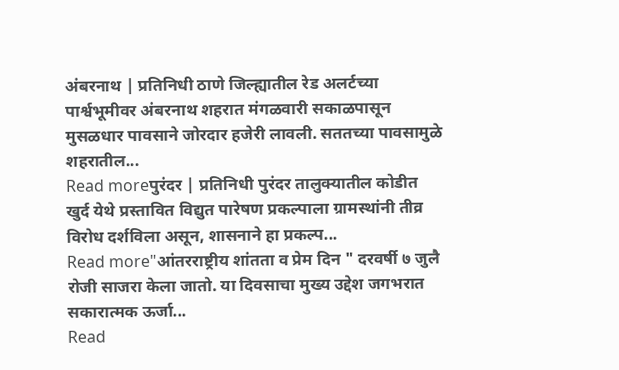अंबरनाथ | प्रतिनिधी ठाणे जिल्ह्यातील रेड अलर्टच्या पार्श्वभूमीवर अंबरनाथ शहरात मंगळवारी सकाळपासून मुसळधार पावसाने जोरदार हजेरी लावली. सततच्या पावसामुळे शहरातील...
Read moreपुरंदर | प्रतिनिधी पुरंदर तालुक्यातील कोडीत खुर्द येथे प्रस्तावित विद्युत पारेषण प्रकल्पाला ग्रामस्थांनी तीव्र विरोध दर्शविला असून, शासनाने हा प्रकल्प...
Read more"आंतरराष्ट्रीय शांतता व प्रेम दिन " दरवर्षी ७ जुलै रोजी साजरा केला जातो. या दिवसाचा मुख्य उद्देश जगभरात सकारात्मक ऊर्जा...
Read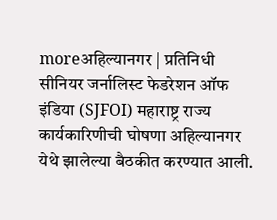moreअहिल्यानगर | प्रतिनिधी सीनियर जर्नालिस्ट फेडरेशन ऑफ इंडिया (SJFOI) महाराष्ट्र राज्य कार्यकारिणीची घोषणा अहिल्यानगर येथे झालेल्या बैठकीत करण्यात आली.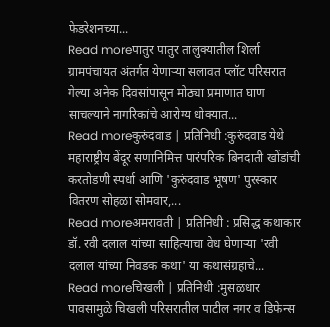फेडरेशनच्या...
Read moreपातुर पातुर तालुक्यातील शिर्ला ग्रामपंचायत अंतर्गत येणाऱ्या सलावत प्लॉट परिसरात गेल्या अनेक दिवसांपासून मोठ्या प्रमाणात घाण साचल्याने नागरिकांचे आरोग्य धोक्यात...
Read moreकुरुंदवाड | प्रतिनिधी :कुरुंदवाड येथे महाराष्ट्रीय बेंदूर सणानिमित्त पारंपरिक बिनदाती खोंडांची करतोडणी स्पर्धा आणि 'कुरुंदवाड भूषण' पुरस्कार वितरण सोहळा सोमवार,...
Read moreअमरावती | प्रतिनिधी : प्रसिद्ध कथाकार डॉ. रवी दलाल यांच्या साहित्याचा वेध घेणाऱ्या 'रवी दलाल यांच्या निवडक कथा' या कथासंग्रहाचे...
Read moreचिखली | प्रतिनिधी :मुसळधार पावसामुळे चिखली परिसरातील पाटील नगर व डिफेन्स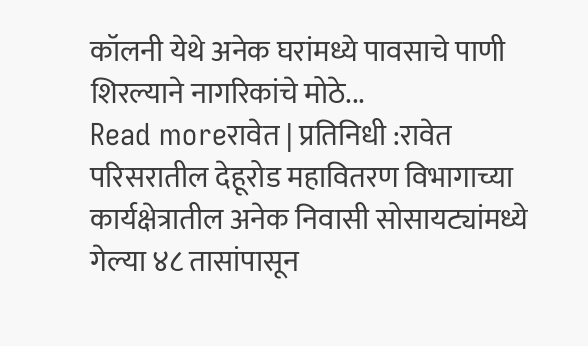कॉलनी येथे अनेक घरांमध्ये पावसाचे पाणी शिरल्याने नागरिकांचे मोठे...
Read moreरावेत | प्रतिनिधी :रावेत परिसरातील देहूरोड महावितरण विभागाच्या कार्यक्षेत्रातील अनेक निवासी सोसायट्यांमध्ये गेल्या ४८ तासांपासून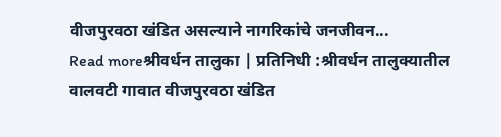वीजपुरवठा खंडित असल्याने नागरिकांचे जनजीवन...
Read moreश्रीवर्धन तालुका | प्रतिनिधी :श्रीवर्धन तालुक्यातील वालवटी गावात वीजपुरवठा खंडित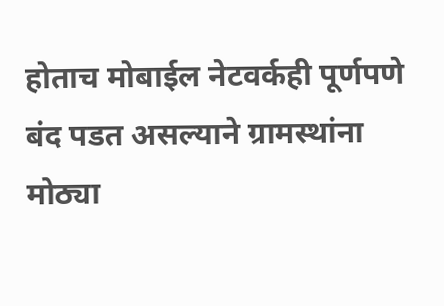होताच मोबाईल नेटवर्कही पूर्णपणे बंद पडत असल्याने ग्रामस्थांना मोठ्या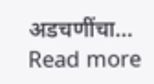अडचणींचा...
Read more